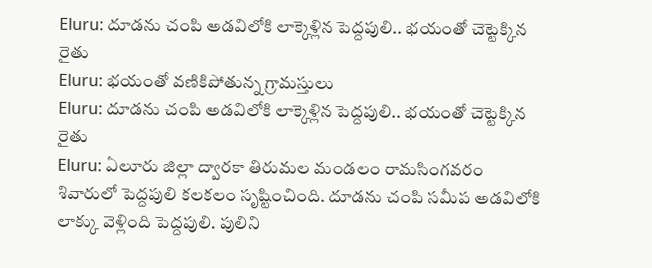Eluru: దూడను చంపి అడవిలోకి లాక్కెళ్లిన పెద్దపులి.. భయంతో చెట్టెక్కిన రైతు
Eluru: భయంతో వణికిపోతున్న గ్రామస్తులు
Eluru: దూడను చంపి అడవిలోకి లాక్కెళ్లిన పెద్దపులి.. భయంతో చెట్టెక్కిన రైతు
Eluru: ఏలూరు జిల్లా ద్వారకా తిరుమల మండలం రామసింగవరం శివారులో పెద్దపులి కలకలం సృష్టించింది. దూడను చంపి సమీప అడవిలోకి లాక్కు వెళ్లింది పెద్దపులి. పులిని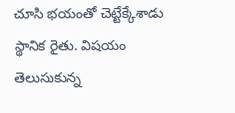చూసి భయంతో చెట్టేక్కేశాడు స్థానిక రైతు. విషయం తెలుసుకున్న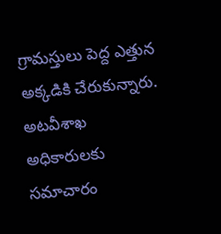గ్రామస్తులు పెద్ద ఎత్తున అక్కడికి చేరుకున్నారు. అటవీశాఖ అధికారులకు సమాచారం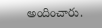అందించారు.